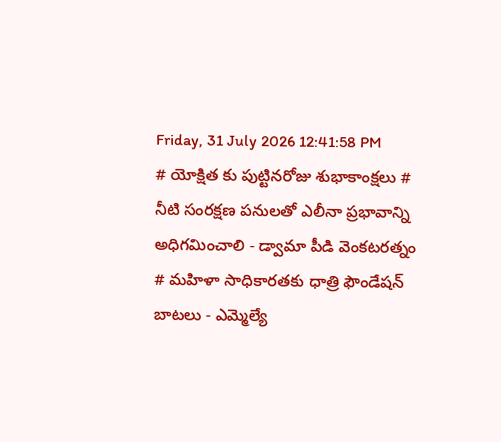Friday, 31 July 2026 12:41:58 PM
# యోక్షిత కు పుట్టినరోజు శుభాకాంక్షలు # నీటి సంరక్షణ పనులతో ఎలీనా ప్రభావాన్ని అధిగమించాలి - డ్వామా పీడి వెంకటరత్నం # మహిళా సాధికారతకు ధాత్రి ఫౌండేషన్ బాటలు - ఎమ్మెల్యే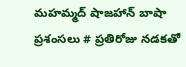మహమ్మద్ షాజహాన్ బాషా ప్రశంసలు # ప్రతిరోజు నడకతో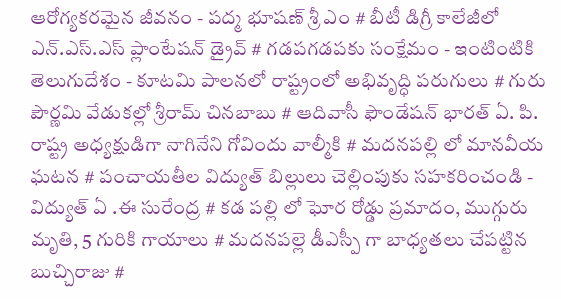ఆరోగ్యకరమైన జీవనం - పద్మ భూషణ్ శ్రీ ఎం # బీటీ డిగ్రీ కాలేజీలో ఎన్.ఎస్.ఎస్ ప్లాంటేషన్ డ్రైవ్ # గడపగడపకు సంక్షేమం - ఇంటింటికి తెలుగుదేశం - కూటమి పాలనలో రాష్ట్రంలో అభివృద్ధి పరుగులు # గురు పౌర్ణమి వేడుకల్లో శ్రీరామ్ చినబాబు # ఆదివాసీ ఫౌండేషన్ భారత్ ఏ. పి. రాష్ట్ర అధ్యక్షుడిగా నాగినేని గోవిందు వాల్మీకి # మదనపల్లి లో మానవీయ ఘటన # పంచాయతీల విద్యుత్ బిల్లులు చెల్లింపుకు సహకరించండి - విద్యుత్ ఏ .ఈ సురేంద్ర # కడ పల్లి లో ఘోర రోడ్డు ప్రమాదం, ముగ్గురు మృతి, 5 గురికి గాయాలు # మదనపల్లె డీఎస్పీ గా బాధ్యతలు చేపట్టిన బుచ్చిరాజు #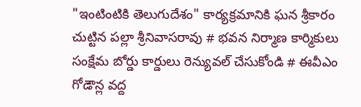"ఇంటింటికి తెలుగుదేశం" కార్యక్రమానికి ఘన శ్రీకారం చుట్టిన పల్లా శ్రీనివాసరావు # భవన నిర్మాణ కార్మికులు సంక్షేమ బోర్డు కార్డులు రెన్యువల్ చేసుకోండి # ఈవీఎం గోడౌన్ల వద్ద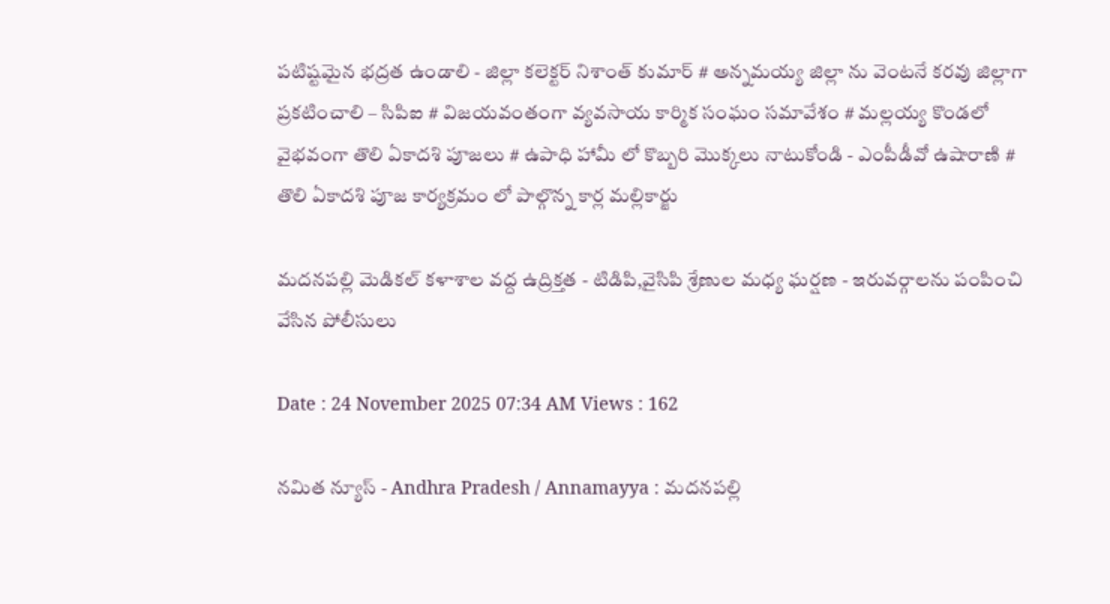పటిష్టమైన భద్రత ఉండాలి - జిల్లా కలెక్టర్ నిశాంత్ కుమార్ # అన్నమయ్య జిల్లా ను వెంటనే కరవు జిల్లాగా ప్రకటించాలి – సిపిఐ # విజయవంతంగా వ్యవసాయ కార్మిక సంఘం సమావేశం # మల్లయ్య కొండలో వైభవంగా తొలి ఏకాదశి పూజలు # ఉపాధి హామీ లో కొబ్బరి మొక్కలు నాటుకోండి - ఎంపీడీవో ఉషారాణి # తొలి ఏకాదశి పూజ కార్యక్రమం లో పాల్గొన్న కార్ల మల్లికార్జు

మదనపల్లి మెడికల్ కళాశాల వద్ద ఉద్రిక్తత - టిడిపి,వైసిపి శ్రేణుల మధ్య ఘర్షణ - ఇరువర్గాలను పంపించి వేసిన పోలీసులు

Date : 24 November 2025 07:34 AM Views : 162

నమిత న్యూస్ - Andhra Pradesh / Annamayya : మదనపల్లి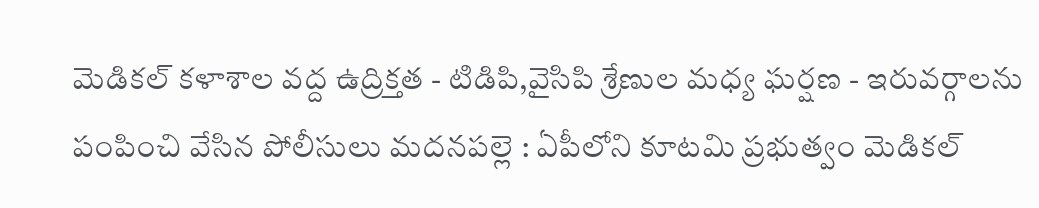మెడికల్ కళాశాల వద్ద ఉద్రిక్తత - టిడిపి,వైసిపి శ్రేణుల మధ్య ఘర్షణ - ఇరువర్గాలను పంపించి వేసిన పోలీసులు మదనపల్లె : ఏపీలోని కూటమి ప్రభుత్వం మెడికల్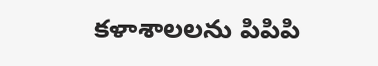కళాశాలలను పిపిపి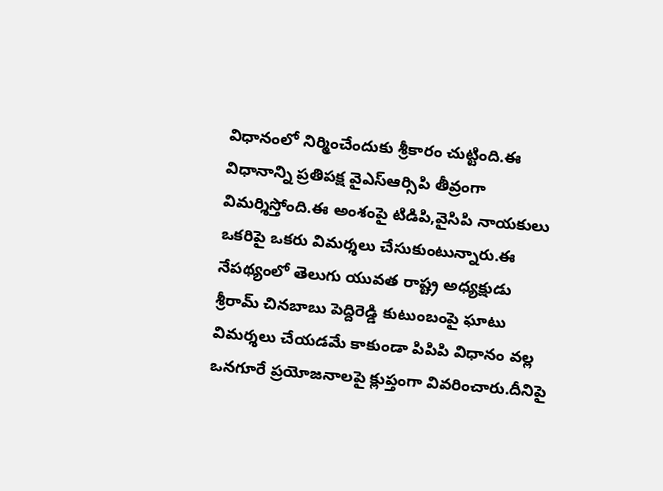విధానంలో నిర్మించేందుకు శ్రీకారం చుట్టింది.ఈ విధానాన్ని ప్రతిపక్ష వైఎస్ఆర్సిపి తీవ్రంగా విమర్శిస్తోంది.ఈ అంశంపై టిడిపి,వైసిపి నాయకులు ఒకరిపై ఒకరు విమర్శలు చేసుకుంటున్నారు.ఈ నేపథ్యంలో తెలుగు యువత రాష్ట్ర అధ్యక్షుడు శ్రీరామ్ చినబాబు పెద్దిరెడ్డి కుటుంబంపై ఘాటు విమర్శలు చేయడమే కాకుండా పిపిపి విధానం వల్ల ఒనగూరే ప్రయోజనాలపై క్లుప్తంగా వివరించారు.దీనిపై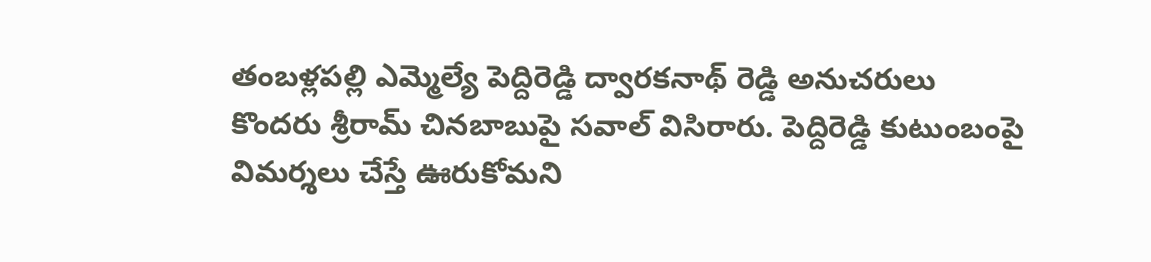తంబళ్లపల్లి ఎమ్మెల్యే పెద్దిరెడ్డి ద్వారకనాథ్ రెడ్డి అనుచరులు కొందరు శ్రీరామ్ చినబాబుపై సవాల్ విసిరారు. పెద్దిరెడ్డి కుటుంబంపై విమర్శలు చేస్తే ఊరుకోమని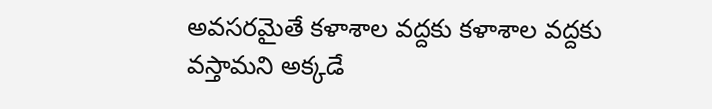అవసరమైతే కళాశాల వద్దకు కళాశాల వద్దకు వస్తామని అక్కడే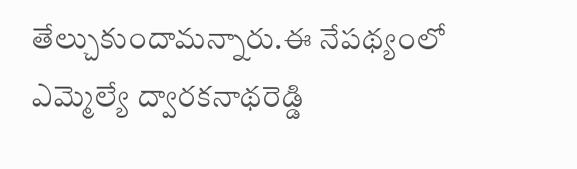తేల్చుకుందామన్నారు.ఈ నేపథ్యంలో ఎమ్మెల్యే ద్వారకనాథరెడ్డి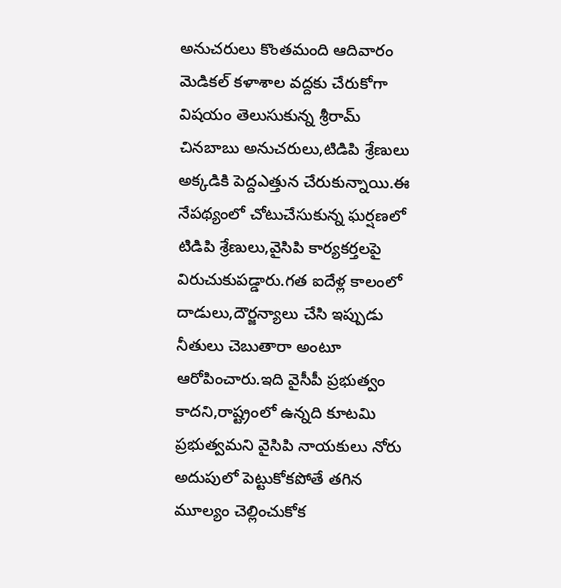అనుచరులు కొంతమంది ఆదివారం మెడికల్ కళాశాల వద్దకు చేరుకోగా విషయం తెలుసుకున్న శ్రీరామ్ చినబాబు అనుచరులు,టిడిపి శ్రేణులు అక్కడికి పెద్దఎత్తున చేరుకున్నాయి.ఈ నేపథ్యంలో చోటుచేసుకున్న ఘర్షణలో టిడిపి శ్రేణులు,వైసిపి కార్యకర్తలపై విరుచుకుపడ్డారు.గత ఐదేళ్ల కాలంలో దాడులు,దౌర్జన్యాలు చేసి ఇప్పుడు నీతులు చెబుతారా అంటూ ఆరోపించారు.ఇది వైసీపీ ప్రభుత్వం కాదని,రాష్ట్రంలో ఉన్నది కూటమి ప్రభుత్వమని వైసిపి నాయకులు నోరు అదుపులో పెట్టుకోకపోతే తగిన మూల్యం చెల్లించుకోక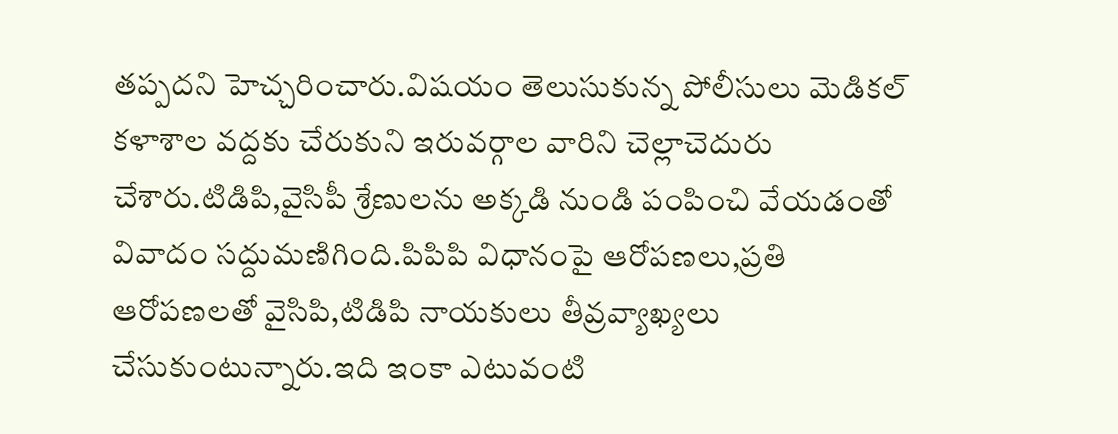తప్పదని హెచ్చరించారు.విషయం తెలుసుకున్న పోలీసులు మెడికల్ కళాశాల వద్దకు చేరుకుని ఇరువర్గాల వారిని చెల్లాచెదురు చేశారు.టిడిపి,వైసిపీ శ్రేణులను అక్కడి నుండి పంపించి వేయడంతో వివాదం సద్దుమణిగింది.పిపిపి విధానంపై ఆరోపణలు,ప్రతి ఆరోపణలతో వైసిపి,టిడిపి నాయకులు తీవ్రవ్యాఖ్యలు చేసుకుంటున్నారు.ఇది ఇంకా ఎటువంటి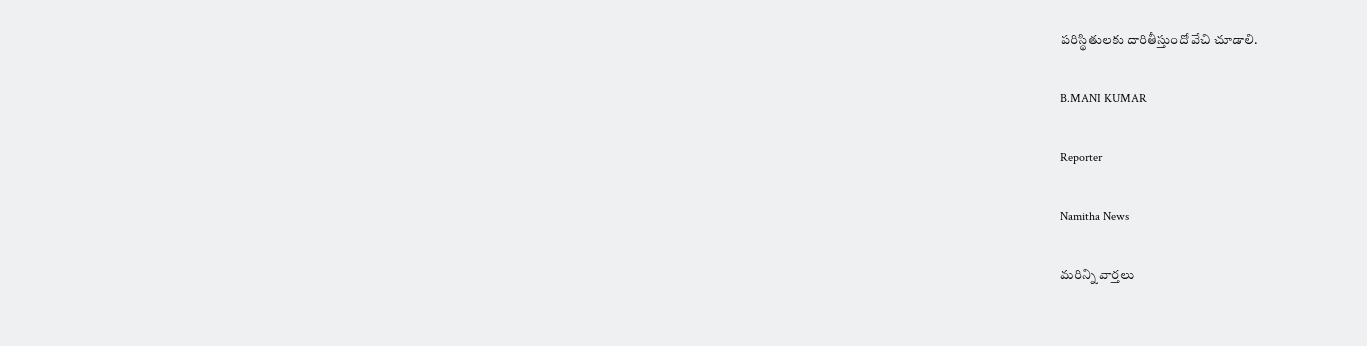పరిస్థితులకు దారితీస్తుందో వేచి చూడాలి.

B.MANI KUMAR

Reporter

Namitha News

మరిన్ని వార్తలు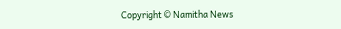Copyright © Namitha News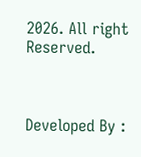2026. All right Reserved.



Developed By :